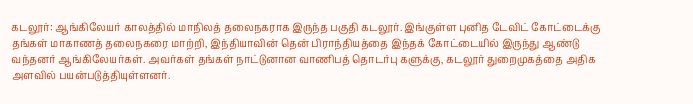கடலூர்: ஆங்கிலேயர் காலத்தில் மாநிலத் தலைநகராக இருந்த பகுதி கடலூர். இங்குள்ள புனித டேவிட் கோட்டைக்கு தங்கள் மாகாணத் தலைநகரை மாற்றி, இந்தியாவின் தென் பிராந்தியத்தை இந்தக் கோட்டையில் இருந்து ஆண்டு வந்தனர் ஆங்கிலேயர்கள். அவர்கள் தங்கள் நாட்டுனான வாணிபத் தொடர்பு களுக்கு, கடலூர் துறைமுகத்தை அதிக அளவில் பயன்படுத்தியுள்ளனர்.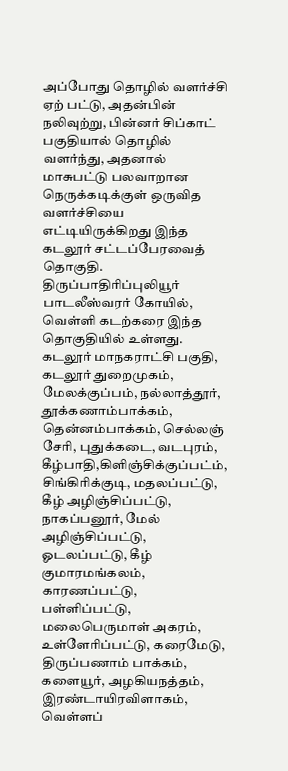அப்போது தொழில் வளர்ச்சி ஏற் பட்டு, அதன்பின் நலிவுற்று, பின்னர் சிப்காட் பகுதியால் தொழில் வளர்ந்து, அதனால் மாசுபட்டு பலவாறான நெருக்கடிக்குள் ஒருவித வளர்ச்சியை எட்டியிருக்கிறது இந்த கடலூர் சட்டப்பேரவைத் தொகுதி.
திருப்பாதிரிப்புலியூர் பாடலீஸ்வரர் கோயில், வெள்ளி கடற்கரை இந்த தொகுதியில் உள்ளது. கடலூர் மாநகராட்சி பகுதி, கடலூர் துறைமுகம், மேலக்குப்பம், நல்லாத்தூர், தூக்கணாம்பாக்கம், தென்னம்பாக்கம், செல்லஞ் சேரி, புதுக்கடை, வடபுரம், கீழ்பாதி,கிளிஞ்சிக்குப்பட்ம், சிங்கிரிக்குடி, மதலப்பட்டு, கீழ் அழிஞ்சிப்பட்டு, நாகப்பனூர், மேல் அழிஞ்சிப்பட்டு, ஓடலப்பட்டு, கீழ் குமாரமங்கலம், காரணப்பட்டு, பள்ளிப்பட்டு, மலைபெருமாள் அகரம், உள்ளேரிப்பட்டு, கரைமேடு, திருப்பணாம் பாக்கம், களையூர், அழகியநத்தம், இரண்டாயிரவிளாகம், வெள்ளப்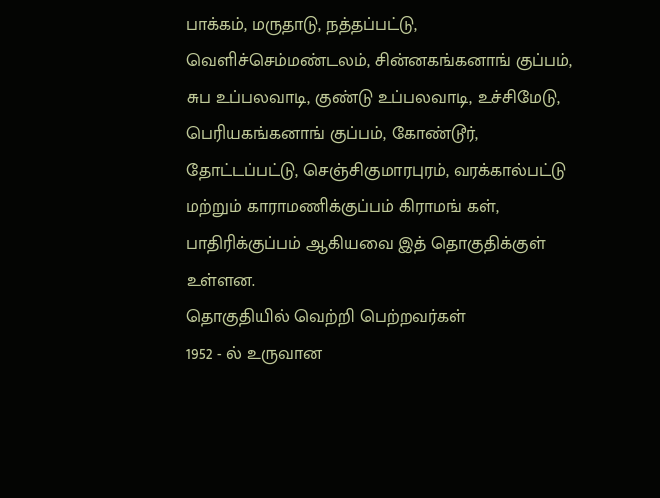பாக்கம், மருதாடு, நத்தப்பட்டு, வெளிச்செம்மண்டலம், சின்னகங்கனாங் குப்பம், சுப உப்பலவாடி, குண்டு உப்பலவாடி, உச்சிமேடு, பெரியகங்கனாங் குப்பம், கோண்டூர், தோட்டப்பட்டு, செஞ்சிகுமாரபுரம், வரக்கால்பட்டு மற்றும் காராமணிக்குப்பம் கிராமங் கள், பாதிரிக்குப்பம் ஆகியவை இத் தொகுதிக்குள் உள்ளன.
தொகுதியில் வெற்றி பெற்றவர்கள்
1952 - ல் உருவான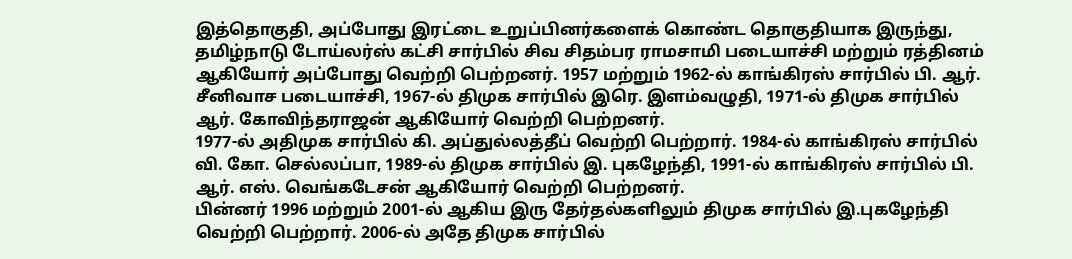இத்தொகுதி, அப்போது இரட்டை உறுப்பினர்களைக் கொண்ட தொகுதியாக இருந்து, தமிழ்நாடு டோய்லர்ஸ் கட்சி சார்பில் சிவ சிதம்பர ராமசாமி படையாச்சி மற்றும் ரத்தினம் ஆகியோர் அப்போது வெற்றி பெற்றனர். 1957 மற்றும் 1962-ல் காங்கிரஸ் சார்பில் பி. ஆர். சீனிவாச படையாச்சி, 1967-ல் திமுக சார்பில் இரெ. இளம்வழுதி, 1971-ல் திமுக சார்பில் ஆர். கோவிந்தராஜன் ஆகியோர் வெற்றி பெற்றனர்.
1977-ல் அதிமுக சார்பில் கி. அப்துல்லத்தீப் வெற்றி பெற்றார். 1984-ல் காங்கிரஸ் சார்பில் வி. கோ. செல்லப்பா, 1989-ல் திமுக சார்பில் இ. புகழேந்தி, 1991-ல் காங்கிரஸ் சார்பில் பி. ஆர். எஸ். வெங்கடேசன் ஆகியோர் வெற்றி பெற்றனர்.
பின்னர் 1996 மற்றும் 2001-ல் ஆகிய இரு தேர்தல்களிலும் திமுக சார்பில் இ.புகழேந்தி வெற்றி பெற்றார். 2006-ல் அதே திமுக சார்பில்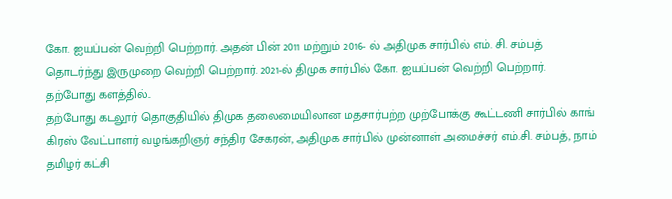கோ. ஐயப்பன் வெற்றி பெற்றார். அதன் பின் 2011 மற்றும் 2016- ல் அதிமுக சார்பில் எம். சி. சம்பத் தொடர்ந்து இருமுறை வெற்றி பெற்றார். 2021-ல் திமுக சார்பில் கோ. ஐயப்பன் வெற்றி பெற்றார்.
தற்போது களத்தில்..
தற்போது கடலூர் தொகுதியில் திமுக தலைமையிலான மதசார்பற்ற முற்போக்கு கூட்டணி சார்பில் காங் கிரஸ் வேட்பாளர் வழங்கறிஞர் சந்திர சேகரன், அதிமுக சார்பில் முன்னாள் அமைச்சர் எம்.சி. சம்பத், நாம் தமிழர் கட்சி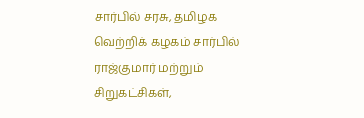சார்பில் சரசு, தமிழக வெற்றிக் கழகம் சார்பில் ராஜ்குமார் மற்றும் சிறுகட்சிகள்,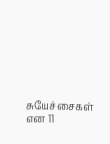சுயேச்சைகள் என 11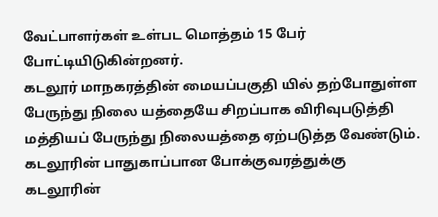வேட்பாளர்கள் உள்பட மொத்தம் 15 பேர் போட்டியிடுகின்றனர்.
கடலூர் மாநகரத்தின் மையப்பகுதி யில் தற்போதுள்ள பேருந்து நிலை யத்தையே சிறப்பாக விரிவுபடுத்தி மத்தியப் பேருந்து நிலையத்தை ஏற்படுத்த வேண்டும். கடலூரின் பாதுகாப்பான போக்குவரத்துக்கு கடலூரின்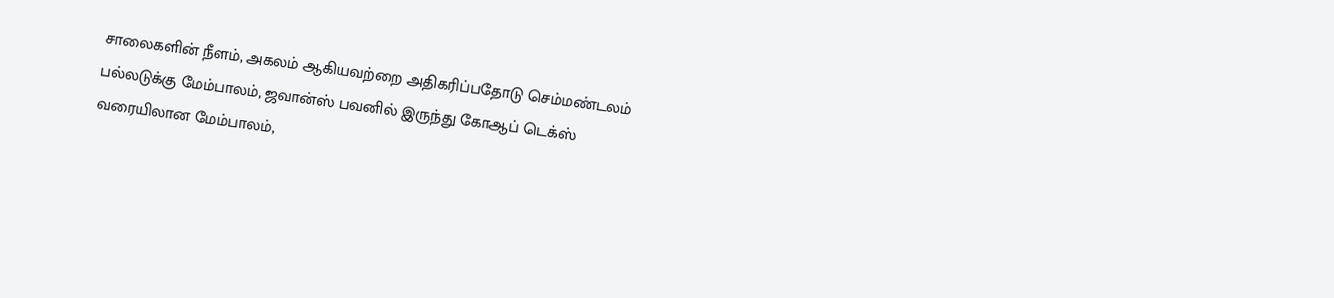சாலைகளின் நீளம், அகலம் ஆகியவற்றை அதிகரிப்பதோடு செம்மண்டலம் பல்லடுக்கு மேம்பாலம், ஜவான்ஸ் பவனில் இருந்து கோஆப் டெக்ஸ் வரையிலான மேம்பாலம்,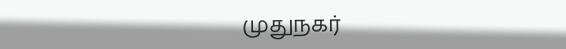முதுநகர்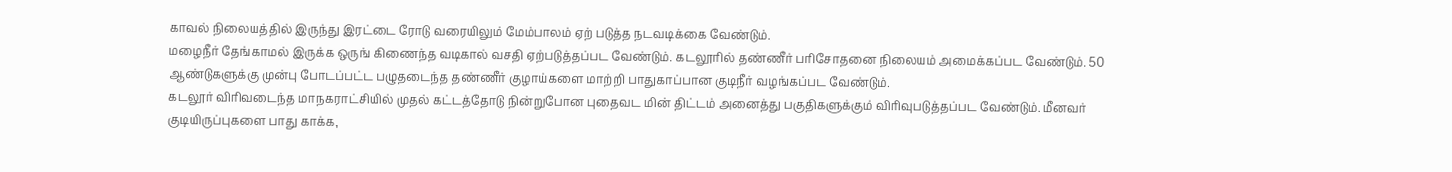காவல் நிலையத்தில் இருந்து இரட்டை ரோடு வரையிலும் மேம்பாலம் ஏற் படுத்த நடவடிக்கை வேண்டும்.
மழைநீர் தேங்காமல் இருக்க ஒருங் கிணைந்த வடிகால் வசதி ஏற்படுத்தப்பட வேண்டும். கடலூரில் தண்ணீர் பரிசோதனை நிலையம் அமைக்கப்பட வேண்டும். 50 ஆண்டுகளுக்கு முன்பு போடப்பட்ட பழுதடைந்த தண்ணீர் குழாய்களை மாற்றி பாதுகாப்பான குடிநீர் வழங்கப்பட வேண்டும்.
கடலூர் விரிவடைந்த மாநகராட்சியில் முதல் கட்டத்தோடு நின்றுபோன புதைவட மின் திட்டம் அனைத்து பகுதிகளுக்கும் விரிவுபடுத்தப்பட வேண்டும். மீனவர் குடியிருப்புகளை பாது காக்க,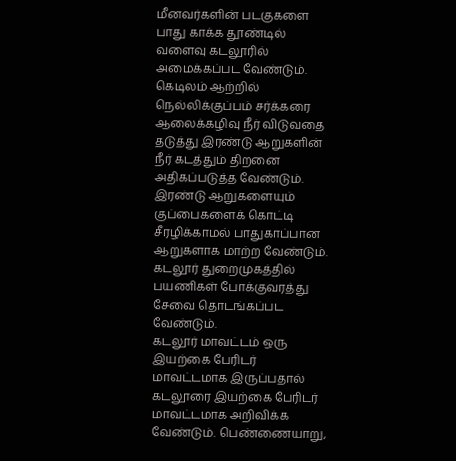மீனவர்களின் படகுகளை பாது காக்க தூண்டில் வளைவு கடலூரில் அமைக்கப்பட வேண்டும்.
கெடிலம் ஆற்றில் நெல்லிக்குப்பம் சர்க்கரை ஆலைக்கழிவு நீர் விடுவதை தடுத்து இரண்டு ஆறுகளின் நீர் கடத்தும் திறனை அதிகப்படுத்த வேண்டும். இரண்டு ஆறுகளையும் குப்பைகளைக் கொட்டி சீரழிக்காமல் பாதுகாப்பான ஆறுகளாக மாற்ற வேண்டும். கடலூர் துறைமுகத்தில் பயணிகள் போக்குவரத்து சேவை தொடங்கப்பட வேண்டும்.
கடலூர் மாவட்டம் ஒரு இயற்கை பேரிடர் மாவட்டமாக இருப்பதால் கடலூரை இயற்கை பேரிடர் மாவட்டமாக அறிவிக்க வேண்டும். பெண்ணையாறு,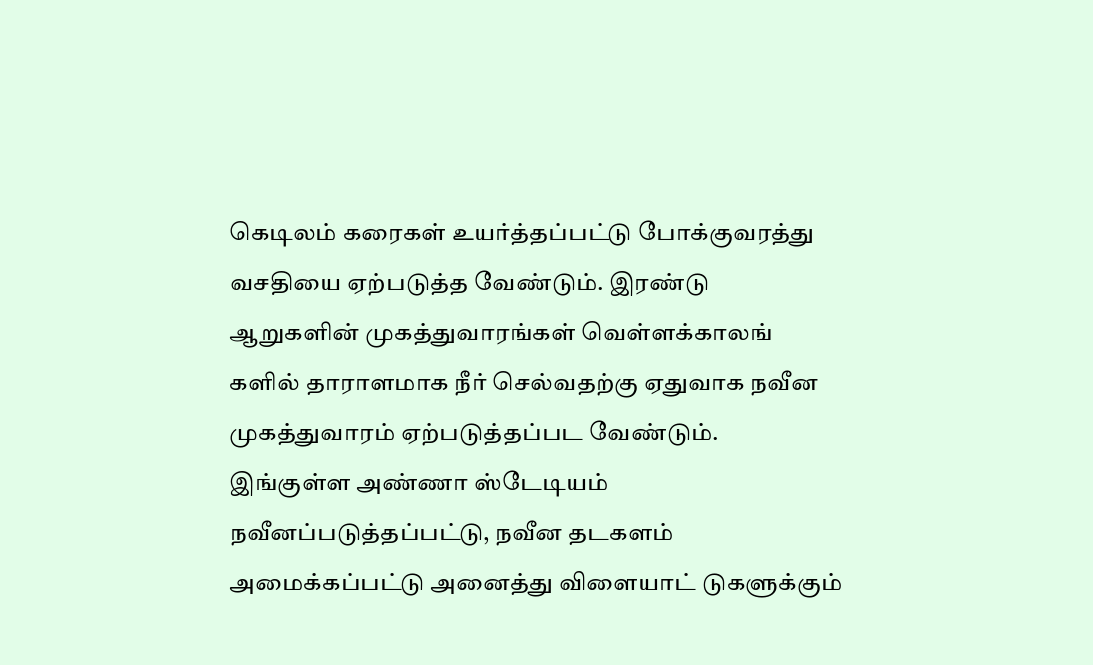கெடிலம் கரைகள் உயர்த்தப்பட்டு போக்குவரத்து வசதியை ஏற்படுத்த வேண்டும். இரண்டு ஆறுகளின் முகத்துவாரங்கள் வெள்ளக்காலங் களில் தாராளமாக நீர் செல்வதற்கு ஏதுவாக நவீன முகத்துவாரம் ஏற்படுத்தப்பட வேண்டும்.
இங்குள்ள அண்ணா ஸ்டேடியம் நவீனப்படுத்தப்பட்டு, நவீன தடகளம் அமைக்கப்பட்டு அனைத்து விளையாட் டுகளுக்கும்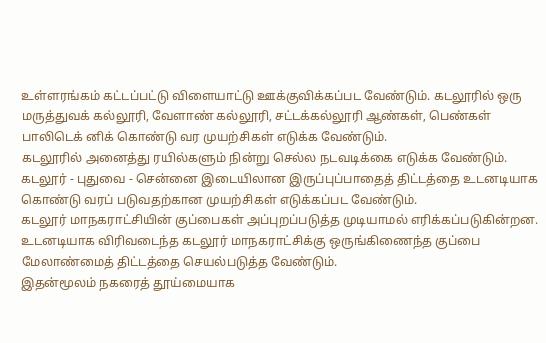உள்ளரங்கம் கட்டப்பட்டு விளையாட்டு ஊக்குவிக்கப்பட வேண்டும். கடலூரில் ஒரு மருத்துவக் கல்லூரி, வேளாண் கல்லூரி, சட்டக்கல்லூரி ஆண்கள், பெண்கள் பாலிடெக் னிக் கொண்டு வர முயற்சிகள் எடுக்க வேண்டும்.
கடலூரில் அனைத்து ரயில்களும் நின்று செல்ல நடவடிக்கை எடுக்க வேண்டும். கடலூர் - புதுவை - சென்னை இடையிலான இருப்புப்பாதைத் திட்டத்தை உடனடியாக கொண்டு வரப் படுவதற்கான முயற்சிகள் எடுக்கப்பட வேண்டும்.
கடலூர் மாநகராட்சியின் குப்பைகள் அப்புறப்படுத்த முடியாமல் எரிக்கப்படுகின்றன. உடனடியாக விரிவடைந்த கடலூர் மாநகராட்சிக்கு ஒருங்கிணைந்த குப்பை மேலாண்மைத் திட்டத்தை செயல்படுத்த வேண்டும்.
இதன்மூலம் நகரைத் தூய்மையாக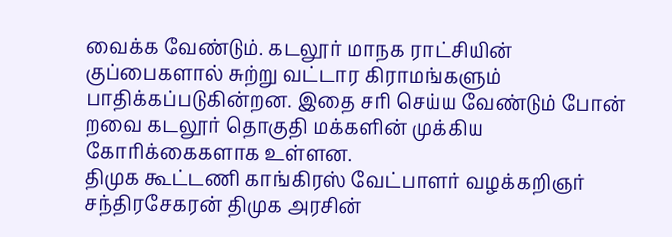வைக்க வேண்டும். கடலூர் மாநக ராட்சியின் குப்பைகளால் சுற்று வட்டார கிராமங்களும் பாதிக்கப்படுகின்றன. இதை சரி செய்ய வேண்டும் போன் றவை கடலூர் தொகுதி மக்களின் முக்கிய கோரிக்கைகளாக உள்ளன.
திமுக கூட்டணி காங்கிரஸ் வேட்பாளர் வழக்கறிஞர் சந்திரசேகரன் திமுக அரசின்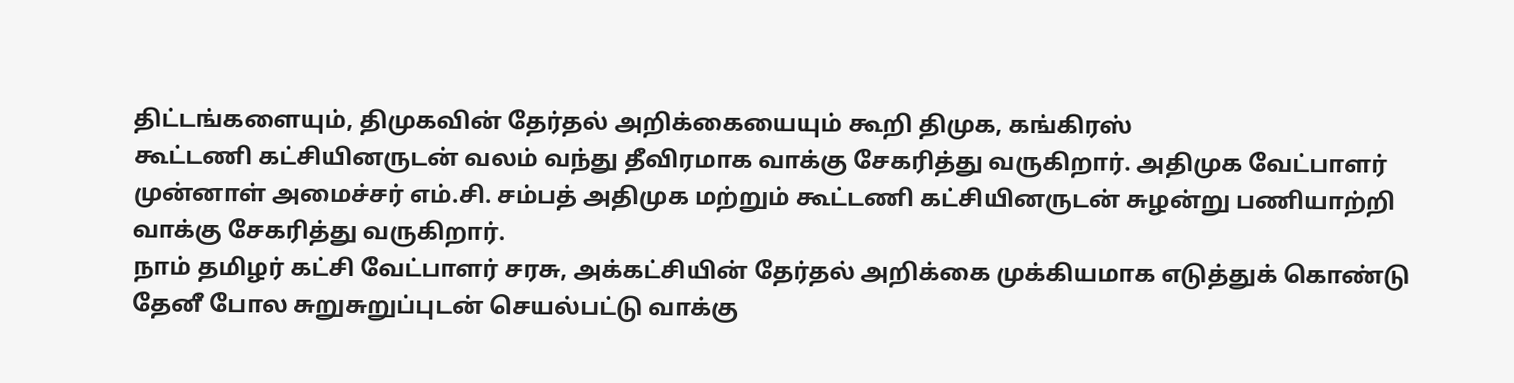திட்டங்களையும், திமுகவின் தேர்தல் அறிக்கையையும் கூறி திமுக, கங்கிரஸ்
கூட்டணி கட்சியினருடன் வலம் வந்து தீவிரமாக வாக்கு சேகரித்து வருகிறார். அதிமுக வேட்பாளர் முன்னாள் அமைச்சர் எம்.சி. சம்பத் அதிமுக மற்றும் கூட்டணி கட்சியினருடன் சுழன்று பணியாற்றி வாக்கு சேகரித்து வருகிறார்.
நாம் தமிழர் கட்சி வேட்பாளர் சரசு, அக்கட்சியின் தேர்தல் அறிக்கை முக்கியமாக எடுத்துக் கொண்டு தேனீ போல சுறுசுறுப்புடன் செயல்பட்டு வாக்கு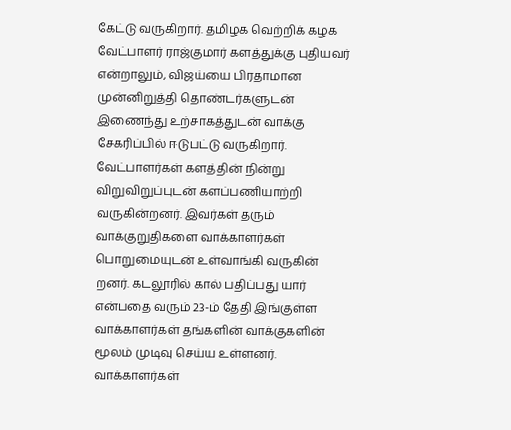கேட்டு வருகிறார். தமிழக வெற்றிக் கழக வேட்பாளர் ராஜ்குமார் களத்துக்கு புதியவர் என்றாலும், விஜய்யை பிரதாமான முன்னிறுத்தி தொண்டர்களுடன் இணைந்து உற்சாகத்துடன் வாக்கு சேகரிப்பில் ஈடுபட்டு வருகிறார்.
வேட்பாளர்கள் களத்தின் நின்று விறுவிறுப்புடன் களப்பணியாற்றி வருகின்றனர். இவர்கள் தரும் வாக்குறுதிகளை வாக்காளர்கள் பொறுமையுடன் உள்வாங்கி வருகின் றனர். கடலூரில் கால் பதிப்பது யார் என்பதை வரும் 23-ம் தேதி இங்குள்ள வாக்காளர்கள் தங்களின் வாக்குகளின் மூலம் முடிவு செய்ய உள்ளனர்.
வாக்காளர்கள்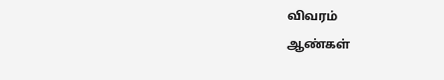விவரம்
ஆண்கள்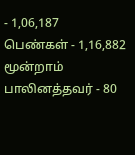- 1,06,187
பெண்கள் - 1,16,882
மூன்றாம் பாலினத்தவர் - 80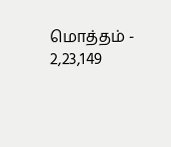மொத்தம் - 2,23,149